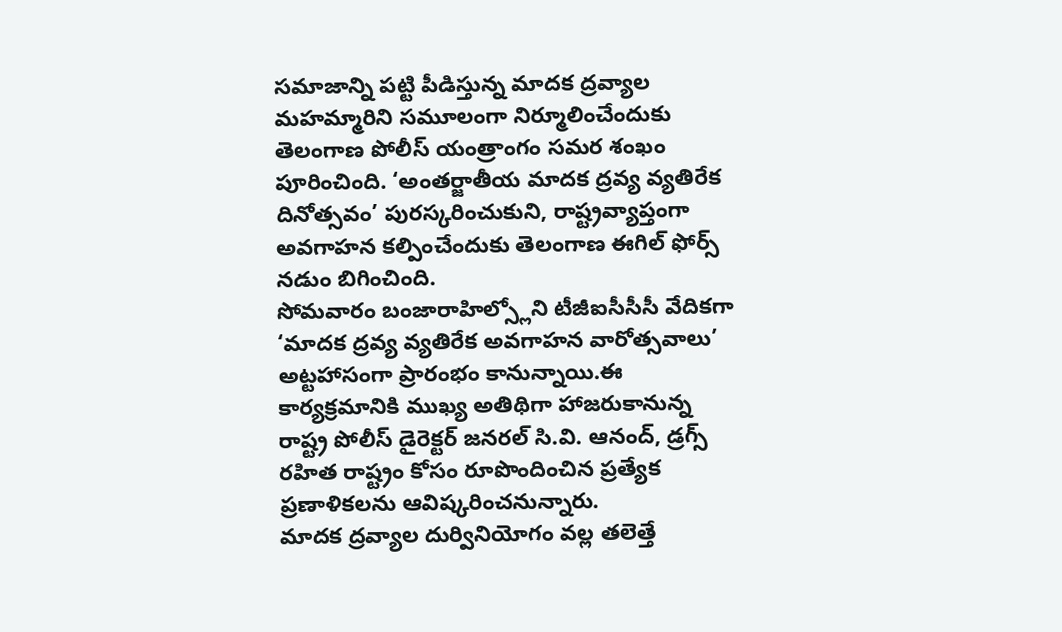సమాజాన్ని పట్టి పీడిస్తున్న మాదక ద్రవ్యాల మహమ్మారిని సమూలంగా నిర్మూలించేందుకు తెలంగాణ పోలీస్ యంత్రాంగం సమర శంఖం పూరించింది. ‘అంతర్జాతీయ మాదక ద్రవ్య వ్యతిరేక దినోత్సవం’ పురస్కరించుకుని, రాష్ట్రవ్యాప్తంగా అవగాహన కల్పించేందుకు తెలంగాణ ఈగిల్ ఫోర్స్ నడుం బిగించింది.
సోమవారం బంజారాహిల్స్లోని టీజీఐసీసీసీ వేదికగా ‘మాదక ద్రవ్య వ్యతిరేక అవగాహన వారోత్సవాలు’ అట్టహాసంగా ప్రారంభం కానున్నాయి.ఈ కార్యక్రమానికి ముఖ్య అతిథిగా హాజరుకానున్న రాష్ట్ర పోలీస్ డైరెక్టర్ జనరల్ సి.వి. ఆనంద్, డ్రగ్స్ రహిత రాష్ట్రం కోసం రూపొందించిన ప్రత్యేక ప్రణాళికలను ఆవిష్కరించనున్నారు.
మాదక ద్రవ్యాల దుర్వినియోగం వల్ల తలెత్తే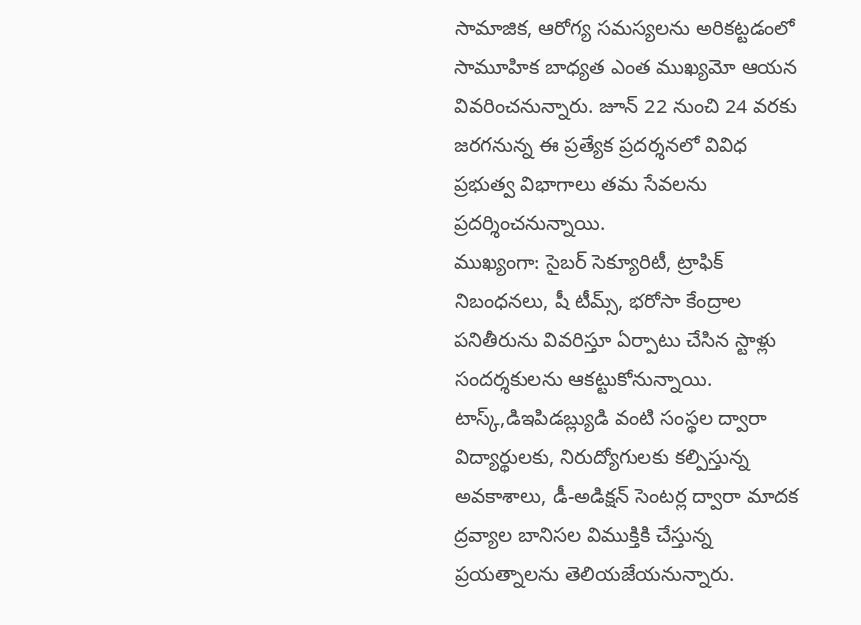సామాజిక, ఆరోగ్య సమస్యలను అరికట్టడంలో సామూహిక బాధ్యత ఎంత ముఖ్యమో ఆయన వివరించనున్నారు. జూన్ 22 నుంచి 24 వరకు జరగనున్న ఈ ప్రత్యేక ప్రదర్శనలో వివిధ ప్రభుత్వ విభాగాలు తమ సేవలను ప్రదర్శించనున్నాయి.
ముఖ్యంగా: సైబర్ సెక్యూరిటీ, ట్రాఫిక్ నిబంధనలు, షీ టీమ్స్, భరోసా కేంద్రాల పనితీరును వివరిస్తూ ఏర్పాటు చేసిన స్టాళ్లు సందర్శకులను ఆకట్టుకోనున్నాయి. టాస్క్,డిఇపిడబ్ల్యుడి వంటి సంస్థల ద్వారా విద్యార్థులకు, నిరుద్యోగులకు కల్పిస్తున్న అవకాశాలు, డీ-అడిక్షన్ సెంటర్ల ద్వారా మాదక ద్రవ్యాల బానిసల విముక్తికి చేస్తున్న ప్రయత్నాలను తెలియజేయనున్నారు.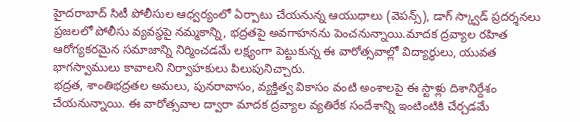హైదరాబాద్ సిటీ పోలీసుల ఆధ్వర్యంలో ఏర్పాటు చేయనున్న ఆయుధాలు (వెపన్స్), డాగ్ స్క్వాడ్ ప్రదర్శనలు ప్రజలలో పోలీసు వ్యవస్థపై నమ్మకాన్ని, భద్రతపై అవగాహనను పెంచనున్నాయి.మాదక ద్రవ్యాల రహిత ఆరోగ్యకరమైన సమాజాన్ని నిర్మించడమే లక్ష్యంగా పెట్టుకున్న ఈ వారోత్సవాల్లో విద్యార్థులు, యువత భాగస్వాములు కావాలని నిర్వాహకులు పిలుపునిచ్చారు.
భద్రత, శాంతిభద్రతల అమలు, పునరావాసం, వ్యక్తిత్వ వికాసం వంటి అంశాలపై ఈ స్టాళ్లు దిశానిర్దేశం చేయనున్నాయి. ఈ వారోత్సవాల ద్వారా మాదక ద్రవ్యాల వ్యతిరేక సందేశాన్ని ఇంటింటికి చేర్చడమే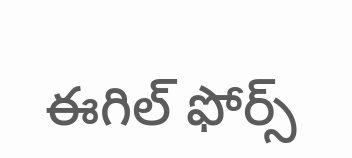ఈగిల్ ఫోర్స్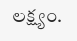లక్ష్యం.